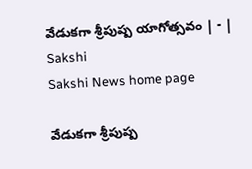వేడుకగా శ్రీపుష్ప యాగోత్సవం | - | Sakshi
Sakshi News home page

వేడుకగా శ్రీపుష్ప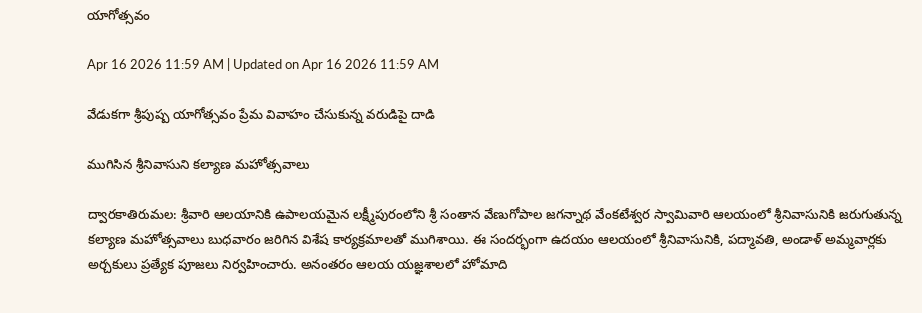యాగోత్సవం

Apr 16 2026 11:59 AM | Updated on Apr 16 2026 11:59 AM

వేడుకగా శ్రీపుష్ప యాగోత్సవం ప్రేమ వివాహం చేసుకున్న వరుడిపై దాడి

ముగిసిన శ్రీనివాసుని కల్యాణ మహోత్సవాలు

ద్వారకాతిరుమల: శ్రీవారి ఆలయానికి ఉపాలయమైన లక్ష్మీపురంలోని శ్రీ సంతాన వేణుగోపాల జగన్నాథ వేంకటేశ్వర స్వామివారి ఆలయంలో శ్రీనివాసునికి జరుగుతున్న కల్యాణ మహోత్సవాలు బుధవారం జరిగిన విశేష కార్యక్రమాలతో ముగిశాయి. ఈ సందర్భంగా ఉదయం ఆలయంలో శ్రీనివాసునికి, పద్మావతి, అండాళ్‌ అమ్మవార్లకు అర్చకులు ప్రత్యేక పూజలు నిర్వహించారు. అనంతరం ఆలయ యజ్ఞశాలలో హోమాది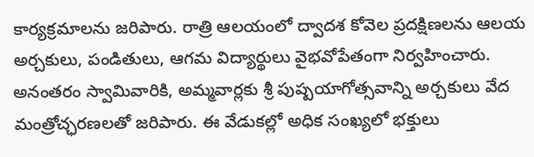కార్యక్రమాలను జరిపారు. రాత్రి ఆలయంలో ద్వాదశ కోవెల ప్రదక్షిణలను ఆలయ అర్చకులు, పండితులు, ఆగమ విద్యార్థులు వైభవోపేతంగా నిర్వహించారు. అనంతరం స్వామివారికి, అమ్మవార్లకు శ్రీ పుష్పయాగోత్సవాన్ని అర్చకులు వేద మంత్రోచ్ఛరణలతో జరిపారు. ఈ వేడుకల్లో అధిక సంఖ్యలో భక్తులు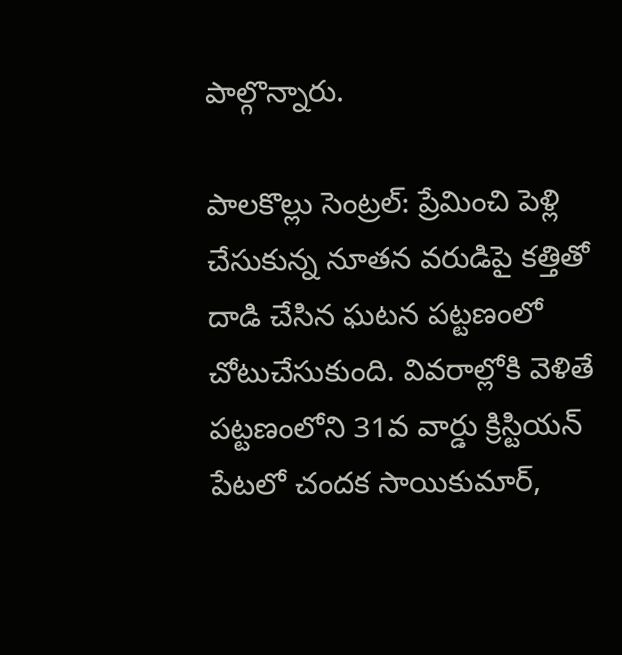పాల్గొన్నారు.

పాలకొల్లు సెంట్రల్‌: ప్రేమించి పెళ్లి చేసుకున్న నూతన వరుడిపై కత్తితో దాడి చేసిన ఘటన పట్టణంలో చోటుచేసుకుంది. వివరాల్లోకి వెళితే పట్టణంలోని 31వ వార్డు క్రిస్టియన్‌ పేటలో చందక సాయికుమార్‌,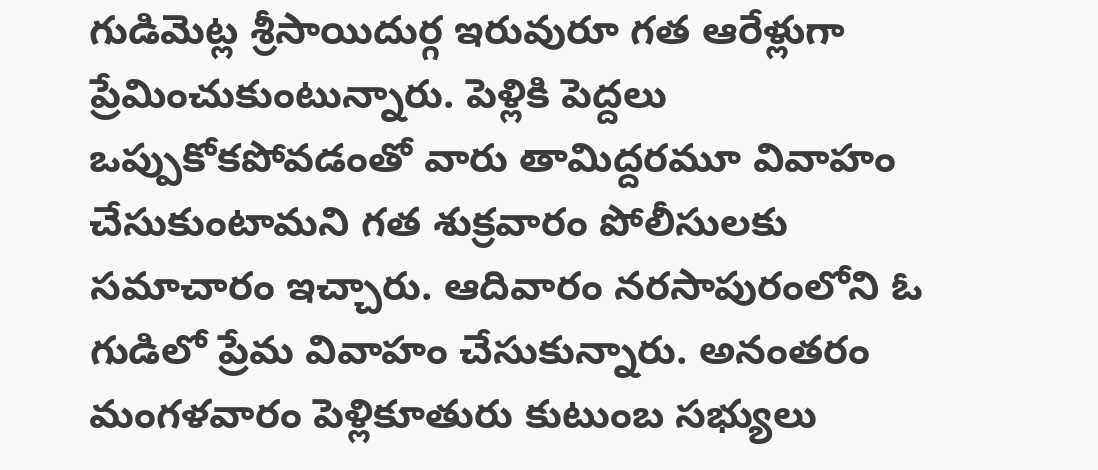గుడిమెట్ల శ్రీసాయిదుర్గ ఇరువురూ గత ఆరేళ్లుగా ప్రేమించుకుంటున్నారు. పెళ్లికి పెద్దలు ఒప్పుకోకపోవడంతో వారు తామిద్దరమూ వివాహం చేసుకుంటామని గత శుక్రవారం పోలీసులకు సమాచారం ఇచ్చారు. ఆదివారం నరసాపురంలోని ఓ గుడిలో ప్రేమ వివాహం చేసుకున్నారు. అనంతరం మంగళవారం పెళ్లికూతురు కుటుంబ సభ్యులు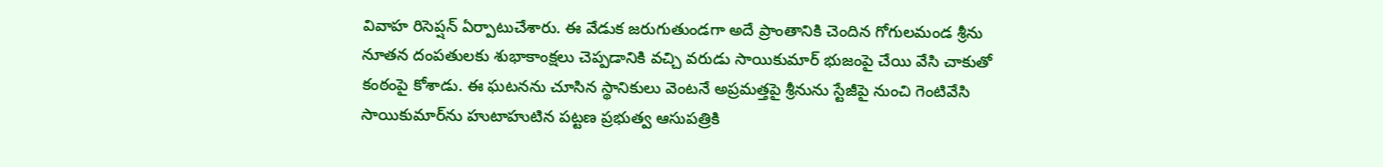వివాహ రిసెప్షన్‌ ఏర్పాటుచేశారు. ఈ వేడుక జరుగుతుండగా అదే ప్రాంతానికి చెందిన గోగులమండ శ్రీను నూతన దంపతులకు శుభాకాంక్షలు చెప్పడానికి వచ్చి వరుడు సాయికుమార్‌ భుజంపై చేయి వేసి చాకుతో కంఠంపై కోశాడు. ఈ ఘటనను చూసిన స్థానికులు వెంటనే అప్రమత్తపై శ్రీనును స్టేజీపై నుంచి గెంటివేసి సాయికుమార్‌ను హుటాహుటిన పట్టణ ప్రభుత్వ ఆసుపత్రికి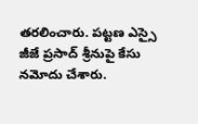తరలించారు. పట్టణ ఎస్సై జీజే ప్రసాద్‌ శ్రీనుపై కేసు నమోదు చేశారు.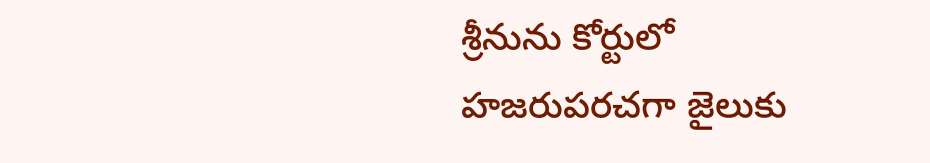శ్రీనును కోర్టులో హజరుపరచగా జైలుకు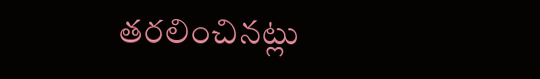తరలించినట్లు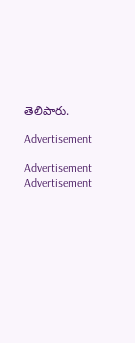తెలిపారు.

Advertisement

Advertisement
Advertisement